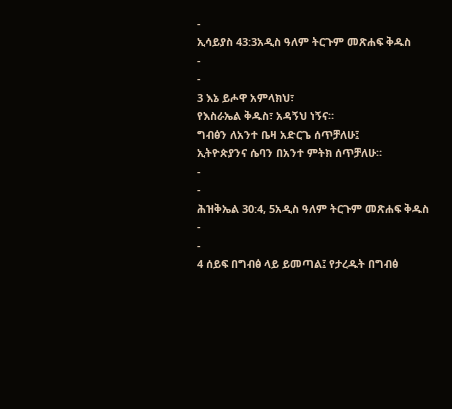-
ኢሳይያስ 43:3አዲስ ዓለም ትርጉም መጽሐፍ ቅዱስ
-
-
3 እኔ ይሖዋ አምላክህ፣
የእስራኤል ቅዱስ፣ አዳኝህ ነኝና።
ግብፅን ለአንተ ቤዛ አድርጌ ሰጥቻለሁ፤
ኢትዮጵያንና ሴባን በአንተ ምትክ ሰጥቻለሁ።
-
-
ሕዝቅኤል 30:4, 5አዲስ ዓለም ትርጉም መጽሐፍ ቅዱስ
-
-
4 ሰይፍ በግብፅ ላይ ይመጣል፤ የታረዱት በግብፅ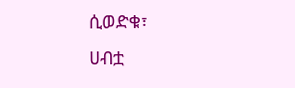ሲወድቁ፣
ሀብቷ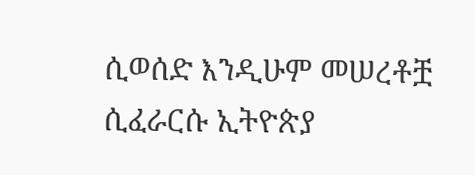ሲወሰድ እንዲሁም መሠረቶቿ ሲፈራርሱ ኢትዮጵያ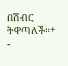በሽብር ትዋጣለች።+
-